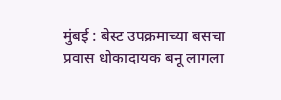मुंबई : बेस्ट उपक्रमाच्या बसचा प्रवास धोकादायक बनू लागला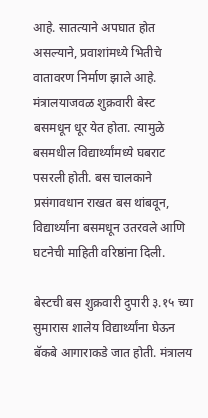आहे. सातत्याने अपघात होत असल्याने, प्रवाशांमध्ये भितीचे वातावरण निर्माण झाले आहे. मंत्रालयाजवळ शुक्रवारी बेस्ट बसमधून धूर येत होता. त्यामुळे बसमधील विद्यार्थ्यांमध्ये घबराट पसरली होती. बस चालकाने प्रसंगावधान राखत बस थांबवून, विद्यार्थ्यांना बसमधून उतरवले आणि घटनेची माहिती वरिष्ठांना दिली.

बेस्टची बस शुक्रवारी दुपारी ३.१५ च्या सुमारास शालेय विद्यार्थ्यांना घेऊन बॅकबे आगाराकडे जात होती. मंत्रालय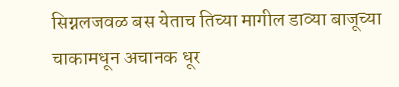सिग्नलजवळ बस येताच तिच्या मागील डाव्या बाजूच्या चाकामधून अचानक धूर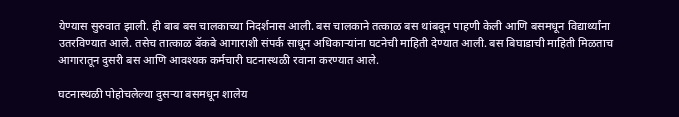येण्यास सुरुवात झाली. ही बाब बस चालकाच्या निदर्शनास आली. बस चालकाने तत्काळ बस थांबवून पाहणी केली आणि बसमधून विद्यार्थ्यांना उतरविण्यात आले. तसेच तात्काळ बॅकबे आगाराशी संपर्क साधून अधिकाऱ्यांना घटनेची माहिती देण्यात आली. बस बिघाडाची माहिती मिळताच आगारातून दुसरी बस आणि आवश्यक कर्मचारी घटनास्थळी रवाना करण्यात आले.

घटनास्थळी पोहोचलेल्या दुसऱ्या बसमधून शालेय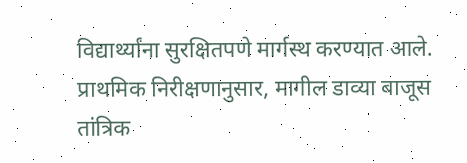विद्यार्थ्यांना सुरक्षितपणे मार्गस्थ करण्यात आले. प्राथमिक निरीक्षणानुसार, मागील डाव्या बाजूस तांत्रिक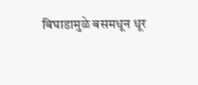बिघाडामुळे बसमधून धूर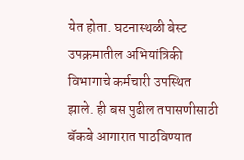येत होता. घटनास्थळी बेस्ट उपक्रमातील अभियांत्रिकी विभागाचे कर्मचारी उपस्थित झाले. ही बस पुढील तपासणीसाठी बॅकबे आगारात पाठविण्यात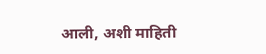आली, अशी माहिती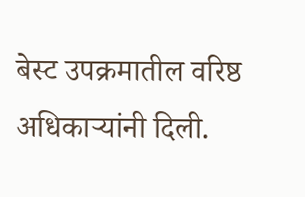बेस्ट उपक्रमातील वरिष्ठ अधिकाऱ्यांनी दिली.